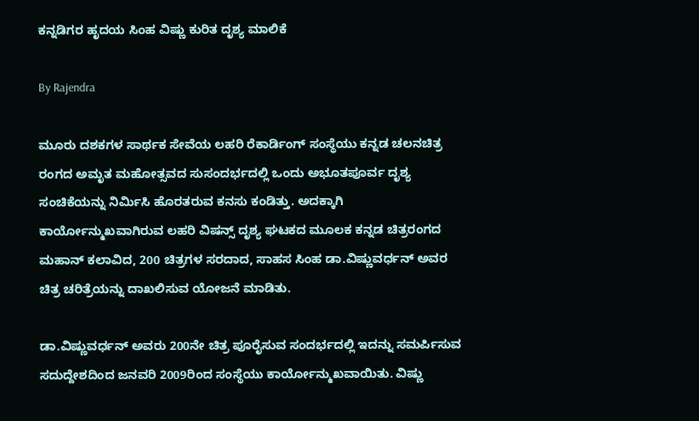ಕನ್ನಡಿಗರ ಹೃದಯ ಸಿಂಹ ವಿಷ್ಣು ಕುರಿತ ದೃಶ್ಯ ಮಾಲಿಕೆ

By Rajendra

ಮೂರು ದಶಕಗಳ ಸಾರ್ಥಕ ಸೇವೆಯ ಲಹರಿ ರೆಕಾರ್ಡಿಂಗ್ ಸಂಸ್ಥೆಯು ಕನ್ನಡ ಚಲನಚಿತ್ರ ರಂಗದ ಅಮೃತ ಮಹೋತ್ಸವದ ಸುಸಂದರ್ಭದಲ್ಲಿ ಒಂದು ಅಭೂತಪೂರ್ವ ದೃಶ್ಯ ಸಂಚಿಕೆಯನ್ನು ನಿರ್ಮಿಸಿ ಹೊರತರುವ ಕನಸು ಕಂಡಿತ್ತು. ಅದಕ್ಕಾಗಿ ಕಾರ್ಯೋನ್ಮುಖವಾಗಿರುವ ಲಹರಿ ವಿಷನ್ಸ್ ದೃಶ್ಯ ಘಟಕದ ಮೂಲಕ ಕನ್ನಡ ಚಿತ್ರರಂಗದ ಮಹಾನ್ ಕಲಾವಿದ, 200 ಚಿತ್ರಗಳ ಸರದಾದ, ಸಾಹಸ ಸಿಂಹ ಡಾ.ವಿಷ್ಣುವರ್ಧನ್ ಅವರ ಚಿತ್ರ ಚರಿತ್ರೆಯನ್ನು ದಾಖಲಿಸುವ ಯೋಜನೆ ಮಾಡಿತು.

ಡಾ.ವಿಷ್ಣುವರ್ಧನ್ ಅವರು 200ನೇ ಚಿತ್ರ ಪೂರೈಸುವ ಸಂದರ್ಭದಲ್ಲಿ ಇದನ್ನು ಸಮರ್ಪಿಸುವ ಸದುದ್ದೇಶದಿಂದ ಜನವರಿ 2009ರಿಂದ ಸಂಸ್ಥೆಯು ಕಾರ್ಯೋನ್ಮುಖವಾಯಿತು. ವಿಷ್ಣು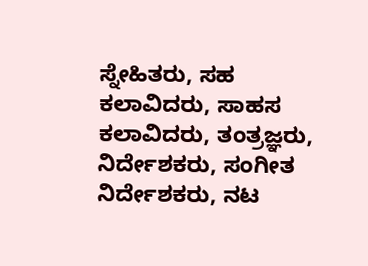ಸ್ನೇಹಿತರು, ಸಹ ಕಲಾವಿದರು, ಸಾಹಸ ಕಲಾವಿದರು, ತಂತ್ರಜ್ಞರು, ನಿರ್ದೇಶಕರು, ಸಂಗೀತ ನಿರ್ದೇಶಕರು, ನಟ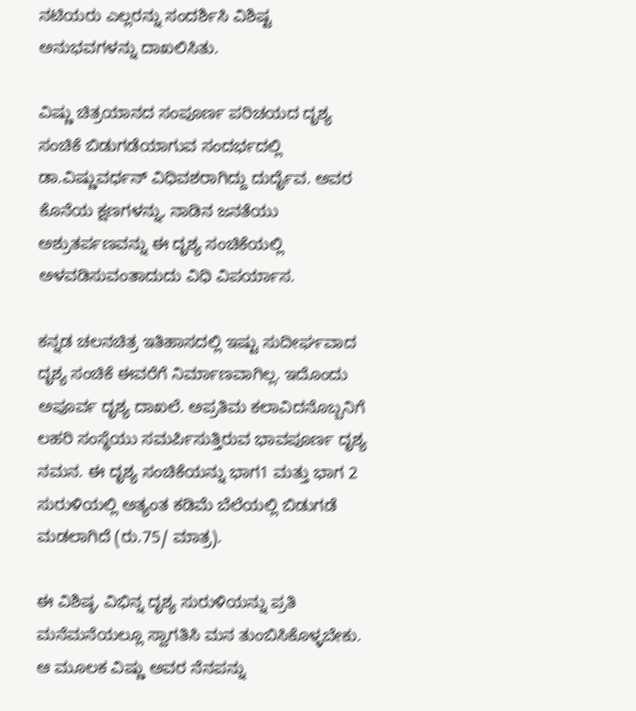ನಟಿಯರು ಎಲ್ಲರನ್ನು ಸಂದರ್ಶಿಸಿ ವಿಶಿಷ್ಟ ಅನುಭವಗಳನ್ನು ದಾಖಲಿಸಿತು.

ವಿಷ್ಣು ಚಿತ್ರಯಾನದ ಸಂಪೂರ್ಣ ಪರಿಚಯದ ದೃಶ್ಯ ಸಂಚಿಕೆ ಬಿಡುಗಡೆಯಾಗುವ ಸಂದರ್ಭದಲ್ಲಿ ಡಾ.ವಿಷ್ಣುವರ್ಧನ್ ವಿಧಿವಶರಾಗಿದ್ದು ದುರ್ದೈವ. ಅವರ ಕೊನೆಯ ಕ್ಷಣಗಳನ್ನು, ನಾಡಿನ ಜನತೆಯು ಅಶ್ರುತರ್ಪಣವನ್ನು ಈ ದೃಶ್ಯ ಸಂಚಿಕೆಯಲ್ಲಿ ಅಳವಡಿಸುವಂತಾದುದು ವಿಧಿ ವಿಪರ್ಯಾಸ.

ಕನ್ನಡ ಚಲನಚಿತ್ರ ಇತಿಹಾಸದಲ್ಲಿ ಇಷ್ಟು ಸುದೀರ್ಘವಾದ ದೃಶ್ಯ ಸಂಚಿಕೆ ಈವರೆಗೆ ನಿರ್ಮಾಣವಾಗಿಲ್ಲ. ಇದೊಂದು ಅಪೂರ್ವ ದೃಶ್ಯ ದಾಖಲೆ. ಅಪ್ರತಿಮ ಕಲಾವಿದನೊಬ್ಬನಿಗೆ ಲಹರಿ ಸಂಸ್ಥೆಯು ಸಮರ್ಪಿಸುತ್ತಿರುವ ಭಾವಪೂರ್ಣ ದೃಶ್ಯ ನಮನ. ಈ ದೃಶ್ಯ ಸಂಚಿಕೆಯನ್ನು ಭಾಗ1 ಮತ್ತು ಭಾಗ 2 ಸುರುಳಿಯಲ್ಲಿ ಅತ್ಯಂತ ಕಡಿಮೆ ಬೆಲೆಯಲ್ಲಿ ಬಿಡುಗಡೆ ಮಡಲಾಗಿದೆ (ರು.75/ ಮಾತ್ರ).

ಈ ವಿಶಿಷ್ಠ, ವಿಭಿನ್ನ ದೃಶ್ಯ ಸುರುಳಿಯನ್ನು ಪ್ರತಿ ಮನೆಮನೆಯಲ್ಲೂ ಸ್ವಾಗತಿಸಿ ಮನ ತುಂಬಿಸಿಕೊಳ್ಳಬೇಕು. ಆ ಮೂಲಕ ವಿಷ್ಣು ಅವರ ನೆನಪನ್ನು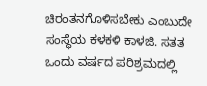ಚಿರಂತನಗೊಳಿಸಬೇಕು ಎಂಬುದೇ ಸಂಸ್ಥೆಯ ಕಳಕಳಿ ಕಾಳಜಿ. ಸತತ ಒಂದು ವರ್ಷದ ಪರಿಶ್ರಮದಲ್ಲಿ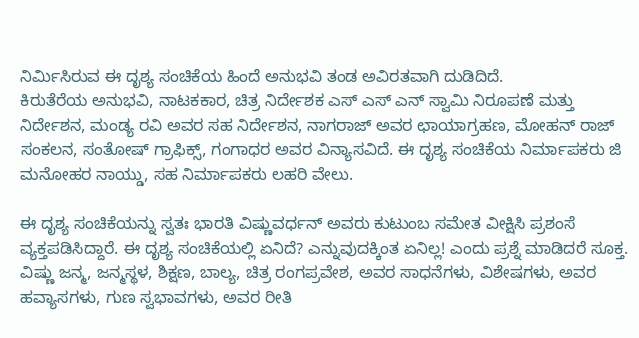ನಿರ್ಮಿಸಿರುವ ಈ ದೃಶ್ಯ ಸಂಚಿಕೆಯ ಹಿಂದೆ ಅನುಭವಿ ತಂಡ ಅವಿರತವಾಗಿ ದುಡಿದಿದೆ.
ಕಿರುತೆರೆಯ ಅನುಭವಿ, ನಾಟಕಕಾರ, ಚಿತ್ರ ನಿರ್ದೇಶಕ ಎಸ್ ಎಸ್ ಎನ್ ಸ್ವಾಮಿ ನಿರೂಪಣೆ ಮತ್ತು ನಿರ್ದೇಶನ, ಮಂಡ್ಯ ರವಿ ಅವರ ಸಹ ನಿರ್ದೇಶನ, ನಾಗರಾಜ್ ಅವರ ಛಾಯಾಗ್ರಹಣ, ಮೋಹನ್ ರಾಜ್ ಸಂಕಲನ, ಸಂತೋಷ್ ಗ್ರಾಫಿಕ್ಸ್, ಗಂಗಾಧರ ಅವರ ವಿನ್ಯಾಸವಿದೆ. ಈ ದೃಶ್ಯ ಸಂಚಿಕೆಯ ನಿರ್ಮಾಪಕರು ಜಿ ಮನೋಹರ ನಾಯ್ಡು, ಸಹ ನಿರ್ಮಾಪಕರು ಲಹರಿ ವೇಲು.

ಈ ದೃಶ್ಯ ಸಂಚಿಕೆಯನ್ನು ಸ್ವತಃ ಭಾರತಿ ವಿಷ್ಣುವರ್ಧನ್ ಅವರು ಕುಟುಂಬ ಸಮೇತ ವೀಕ್ಷಿಸಿ ಪ್ರಶಂಸೆ ವ್ಯಕ್ತಪಡಿಸಿದ್ದಾರೆ. ಈ ದೃಶ್ಯ ಸಂಚಿಕೆಯಲ್ಲಿ ಏನಿದೆ? ಎನ್ನುವುದಕ್ಕಿಂತ ಏನಿಲ್ಲ! ಎಂದು ಪ್ರಶ್ನೆ ಮಾಡಿದರೆ ಸೂಕ್ತ. ವಿಷ್ಣು ಜನ್ಮ, ಜನ್ಮಸ್ಥಳ, ಶಿಕ್ಷಣ, ಬಾಲ್ಯ, ಚಿತ್ರ ರಂಗಪ್ರವೇಶ, ಅವರ ಸಾಧನೆಗಳು, ವಿಶೇಷಗಳು, ಅವರ ಹವ್ಯಾಸಗಳು, ಗುಣ ಸ್ವಭಾವಗಳು, ಅವರ ರೀತಿ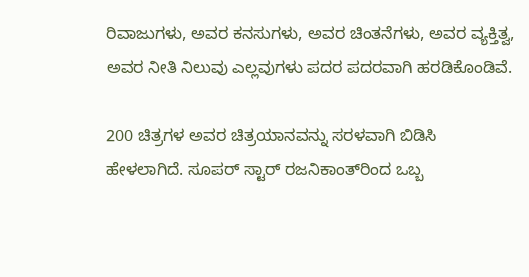ರಿವಾಜುಗಳು, ಅವರ ಕನಸುಗಳು, ಅವರ ಚಿಂತನೆಗಳು, ಅವರ ವ್ಯಕ್ತಿತ್ವ, ಅವರ ನೀತಿ ನಿಲುವು ಎಲ್ಲವುಗಳು ಪದರ ಪದರವಾಗಿ ಹರಡಿಕೊಂಡಿವೆ.

200 ಚಿತ್ರಗಳ ಅವರ ಚಿತ್ರಯಾನವನ್ನು ಸರಳವಾಗಿ ಬಿಡಿಸಿ ಹೇಳಲಾಗಿದೆ. ಸೂಪರ್ ಸ್ಟಾರ್ ರಜನಿಕಾಂತ್‌ರಿಂದ ಒಬ್ಬ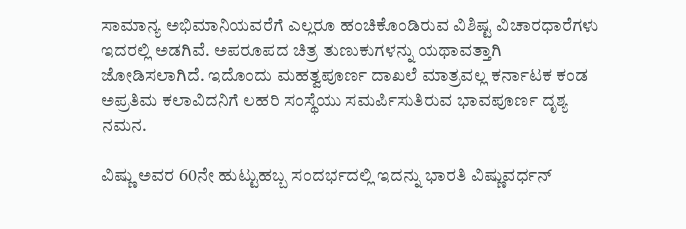ಸಾಮಾನ್ಯ ಅಭಿಮಾನಿಯವರೆಗೆ ಎಲ್ಲರೂ ಹಂಚಿಕೊಂಡಿರುವ ವಿಶಿಷ್ಟ ವಿಚಾರಧಾರೆಗಳು ಇದರಲ್ಲಿ ಅಡಗಿವೆ. ಅಪರೂಪದ ಚಿತ್ರ ತುಣುಕುಗಳನ್ನು ಯಥಾವತ್ತಾಗಿ ಜೋಡಿಸಲಾಗಿದೆ. ಇದೊಂದು ಮಹತ್ವಪೂರ್ಣ ದಾಖಲೆ ಮಾತ್ರವಲ್ಲ ಕರ್ನಾಟಕ ಕಂಡ ಅಪ್ರತಿಮ ಕಲಾವಿದನಿಗೆ ಲಹರಿ ಸಂಸ್ಥೆಯು ಸಮರ್ಪಿಸುತಿರುವ ಭಾವಪೂರ್ಣ ದೃಶ್ಯ ನಮನ.

ವಿಷ್ಣು ಅವರ 60ನೇ ಹುಟ್ಟುಹಬ್ಬ ಸಂದರ್ಭದಲ್ಲಿ ಇದನ್ನು ಭಾರತಿ ವಿಷ್ಣುವರ್ಧನ್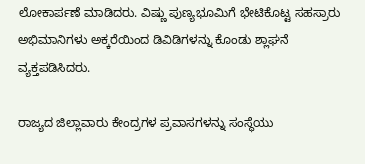ಲೋಕಾರ್ಪಣೆ ಮಾಡಿದರು. ವಿಷ್ಣು ಪುಣ್ಯಭೂಮಿಗೆ ಭೇಟಿಕೊಟ್ಟ ಸಹಸ್ರಾರು ಅಭಿಮಾನಿಗಳು ಅಕ್ಕರೆಯಿಂದ ಡಿವಿಡಿಗಳನ್ನು ಕೊಂಡು ಶ್ಲಾಘನೆ ವ್ಯಕ್ತಪಡಿಸಿದರು.

ರಾಜ್ಯದ ಜಿಲ್ಲಾವಾರು ಕೇಂದ್ರಗಳ ಪ್ರವಾಸಗಳನ್ನು ಸಂಸ್ಥೆಯು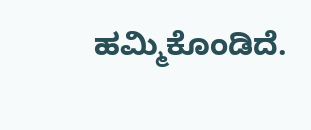ಹಮ್ಮಿಕೊಂಡಿದೆ.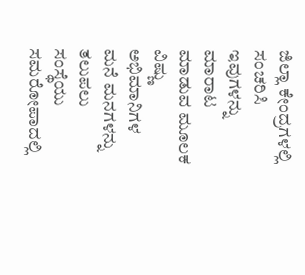ಜಿಲ್ಲಾ ಕೇಂದ್ರಗಳಲ್ಲಿ ಸಂಚರಿಸಿ ಇವುಗಳನ್ನು ಮಾರಾಟ ಮಾಡುವ ಮೂಲಕ ವಿಷ್ಣು ಅಭಿಮಾನಿಗಳ ಮನೆ ಮನಗಳನ್ನು ತಲುಪಲು ಸಂಸ್ಥೆಯು ಸಮರೋಪಾದಲ್ಲಿ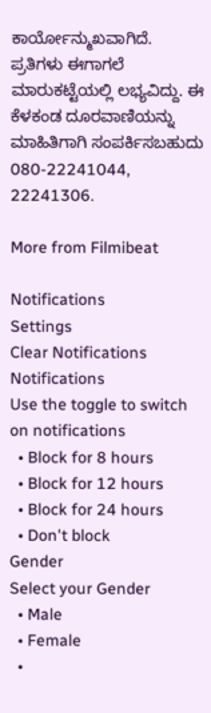ಕಾರ್ಯೋನ್ಮುಖವಾಗಿದೆ. ಪ್ರತಿಗಳು ಈಗಾಗಲೆ ಮಾರುಕಟ್ಟೆಯಲ್ಲಿ ಲಭ್ಯವಿದ್ದು. ಈ ಕೆಳಕಂಡ ದೂರವಾಣಿಯನ್ನು ಮಾಹಿತಿಗಾಗಿ ಸಂಪರ್ಕಿಸಬಹುದು 080-22241044, 22241306.

More from Filmibeat

Notifications
Settings
Clear Notifications
Notifications
Use the toggle to switch on notifications
  • Block for 8 hours
  • Block for 12 hours
  • Block for 24 hours
  • Don't block
Gender
Select your Gender
  • Male
  • Female
  •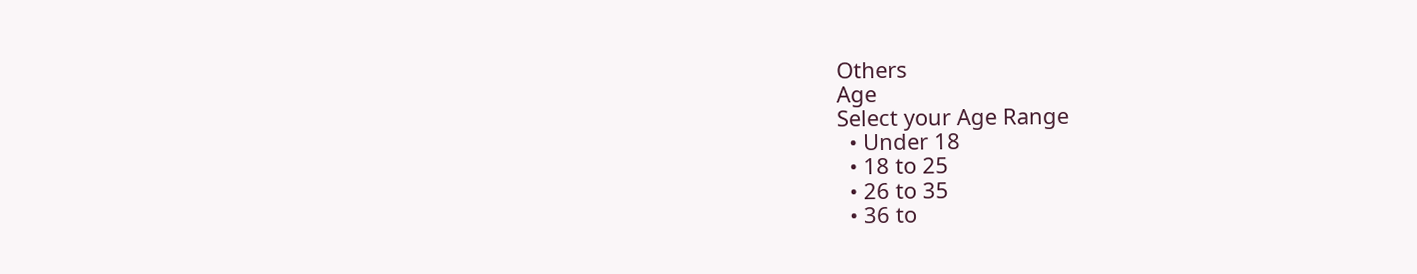Others
Age
Select your Age Range
  • Under 18
  • 18 to 25
  • 26 to 35
  • 36 to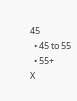45
  • 45 to 55
  • 55+
X